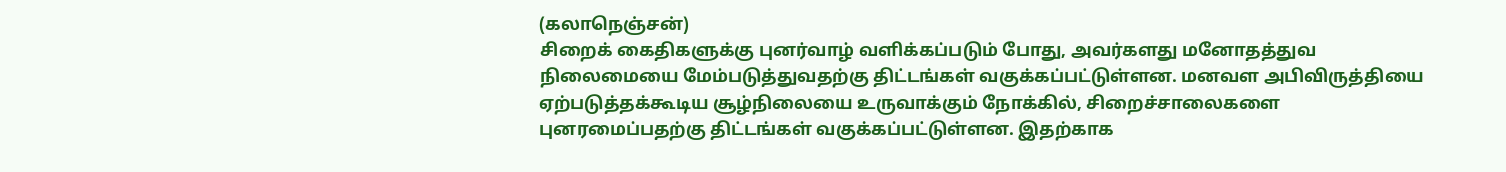(கலாநெஞ்சன்)
சிறைக் கைதிகளுக்கு புனர்வாழ் வளிக்கப்படும் போது, அவர்களது மனோதத்துவ நிலைமையை மேம்படுத்துவதற்கு திட்டங்கள் வகுக்கப்பட்டுள்ளன. மனவள அபிவிருத்தியை ஏற்படுத்தக்கூடிய சூழ்நிலையை உருவாக்கும் நோக்கில், சிறைச்சாலைகளை புனரமைப்பதற்கு திட்டங்கள் வகுக்கப்பட்டுள்ளன. இதற்காக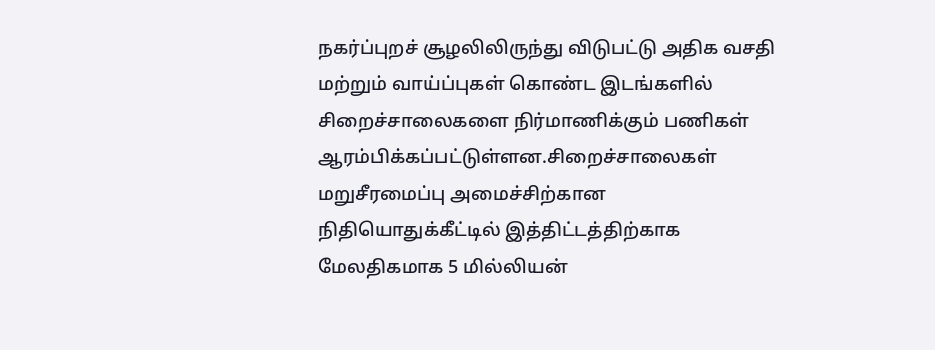நகர்ப்புறச் சூழலிலிருந்து விடுபட்டு அதிக வசதி மற்றும் வாய்ப்புகள் கொண்ட இடங்களில் சிறைச்சாலைகளை நிர்மாணிக்கும் பணிகள் ஆரம்பிக்கப்பட்டுள்ளன.சிறைச்சாலைகள் மறுசீரமைப்பு அமைச்சிற்கான நிதியொதுக்கீட்டில் இத்திட்டத்திற்காக மேலதிகமாக 5 மில்லியன்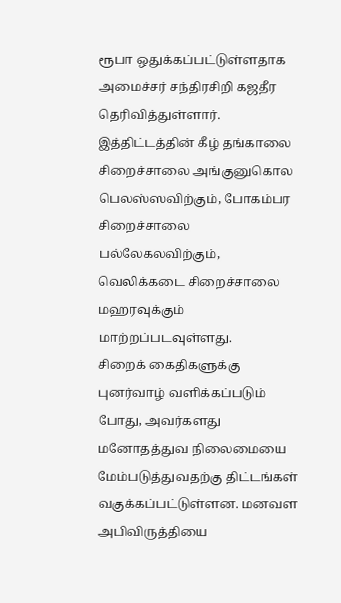ரூபா ஒதுக்கப்பட்டுள்ளதாக அமைச்சர் சந்திரசிறி கஜதீர தெரிவித்துள்ளார். இத்திட்டத்தின் கீழ் தங்காலை சிறைச்சாலை அங்குனுகொல பெலஸ்ஸவிற்கும், போகம்பர சிறைச்சாலை பல்லேகலவிற்கும், வெலிக்கடை சிறைச்சாலை மஹரவுக்கும் மாற்றப்படவுள்ளது.
சிறைக் கைதிகளுக்கு புனர்வாழ் வளிக்கப்படும் போது, அவர்களது மனோதத்துவ நிலைமையை மேம்படுத்துவதற்கு திட்டங்கள் வகுக்கப்பட்டுள்ளன. மனவள அபிவிருத்தியை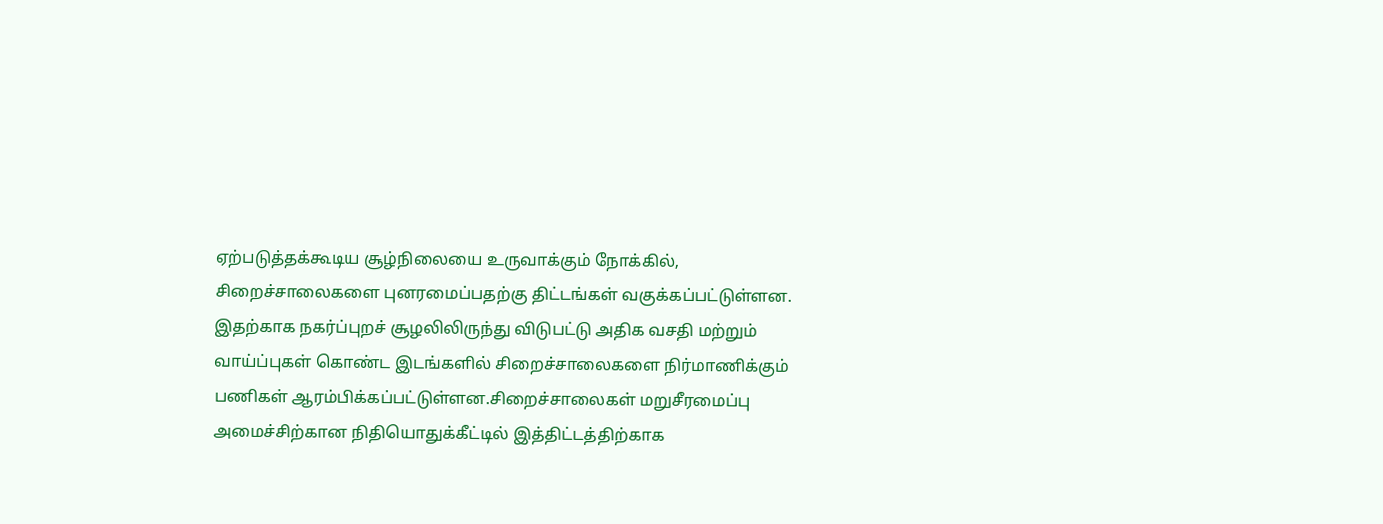ஏற்படுத்தக்கூடிய சூழ்நிலையை உருவாக்கும் நோக்கில், சிறைச்சாலைகளை புனரமைப்பதற்கு திட்டங்கள் வகுக்கப்பட்டுள்ளன. இதற்காக நகர்ப்புறச் சூழலிலிருந்து விடுபட்டு அதிக வசதி மற்றும் வாய்ப்புகள் கொண்ட இடங்களில் சிறைச்சாலைகளை நிர்மாணிக்கும் பணிகள் ஆரம்பிக்கப்பட்டுள்ளன.சிறைச்சாலைகள் மறுசீரமைப்பு அமைச்சிற்கான நிதியொதுக்கீட்டில் இத்திட்டத்திற்காக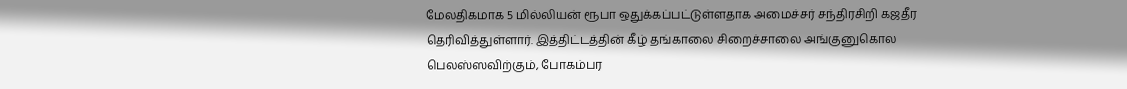மேலதிகமாக 5 மில்லியன் ரூபா ஒதுக்கப்பட்டுள்ளதாக அமைச்சர் சந்திரசிறி கஜதீர தெரிவித்துள்ளார். இத்திட்டத்தின் கீழ் தங்காலை சிறைச்சாலை அங்குனுகொல பெலஸ்ஸவிற்கும், போகம்பர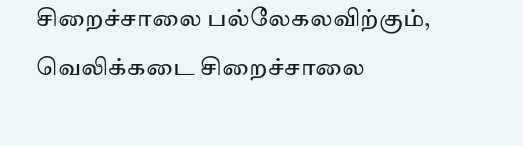சிறைச்சாலை பல்லேகலவிற்கும், வெலிக்கடை சிறைச்சாலை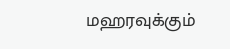மஹரவுக்கும்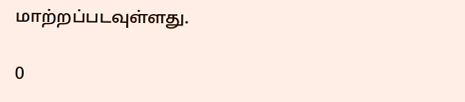மாற்றப்படவுள்ளது.

0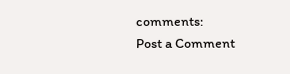comments:
Post a Comment